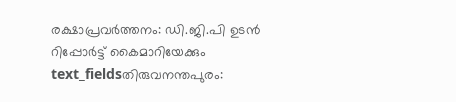രക്ഷാപ്രവർത്തനം: ഡി.ജി.പി ഉടൻ റിപ്പോർട്ട് കൈമാറിയേക്കും
text_fieldsതിരുവനന്തപുരം: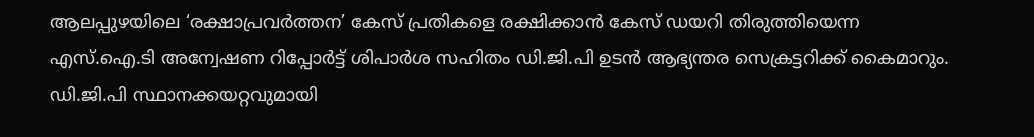ആലപ്പുഴയിലെ ‘രക്ഷാപ്രവർത്തന’ കേസ് പ്രതികളെ രക്ഷിക്കാൻ കേസ് ഡയറി തിരുത്തിയെന്ന എസ്.ഐ.ടി അന്വേഷണ റിപ്പോർട്ട് ശിപാർശ സഹിതം ഡി.ജി.പി ഉടൻ ആഭ്യന്തര സെക്രട്ടറിക്ക് കൈമാറും. ഡി.ജി.പി സ്ഥാനക്കയറ്റവുമായി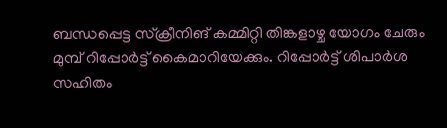ബന്ധപ്പെട്ട സ്ക്രീനിങ് കമ്മിറ്റി തിങ്കളാഴ്ച യോഗം ചേരും മുമ്പ് റിപ്പോർട്ട് കൈമാറിയേക്കും. റിപ്പോർട്ട് ശിപാർശ സഹിതം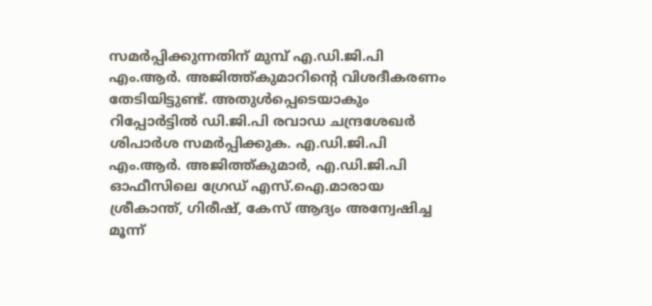സമർപ്പിക്കുന്നതിന് മുമ്പ് എ.ഡി.ജി.പി എം.ആർ. അജിത്ത്കുമാറിന്റെ വിശദീകരണം തേടിയിട്ടുണ്ട്. അതുൾപ്പെടെയാകും റിപ്പോർട്ടിൽ ഡി.ജി.പി രവാഡ ചന്ദ്രശേഖർ ശിപാർശ സമർപ്പിക്കുക. എ.ഡി.ജി.പി എം.ആർ. അജിത്ത്കുമാർ, എ.ഡി.ജി.പി ഓഫീസിലെ ഗ്രേഡ് എസ്.ഐ.മാരായ ശ്രീകാന്ത്, ഗിരീഷ്, കേസ് ആദ്യം അന്വേഷിച്ച മൂന്ന്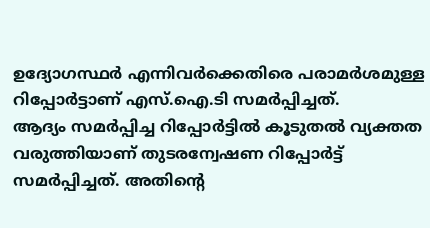ഉദ്യോഗസ്ഥർ എന്നിവർക്കെതിരെ പരാമർശമുള്ള റിപ്പോർട്ടാണ് എസ്.ഐ.ടി സമർപ്പിച്ചത്.
ആദ്യം സമർപ്പിച്ച റിപ്പോർട്ടിൽ കൂടുതൽ വ്യക്തത വരുത്തിയാണ് തുടരന്വേഷണ റിപ്പോർട്ട് സമർപ്പിച്ചത്. അതിന്റെ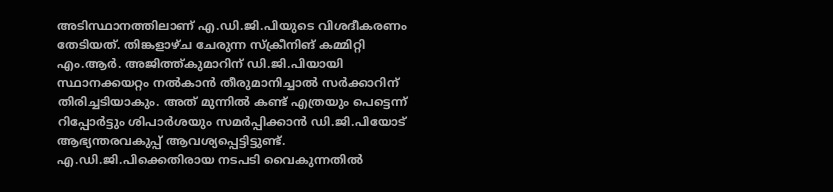അടിസ്ഥാനത്തിലാണ് എ.ഡി.ജി.പിയുടെ വിശദീകരണം തേടിയത്. തിങ്കളാഴ്ച ചേരുന്ന സ്ക്രീനിങ് കമ്മിറ്റി എം.ആർ. അജിത്ത്കുമാറിന് ഡി.ജി.പിയായി സ്ഥാനക്കയറ്റം നൽകാൻ തീരുമാനിച്ചാൽ സർക്കാറിന് തിരിച്ചടിയാകും. അത് മുന്നിൽ കണ്ട് എത്രയും പെട്ടെന്ന് റിപ്പോർട്ടും ശിപാർശയും സമർപ്പിക്കാൻ ഡി.ജി.പിയോട് ആഭ്യന്തരവകുപ്പ് ആവശ്യപ്പെട്ടിട്ടുണ്ട്. എ.ഡി.ജി.പിക്കെതിരായ നടപടി വൈകുന്നതിൽ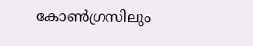കോൺഗ്രസിലും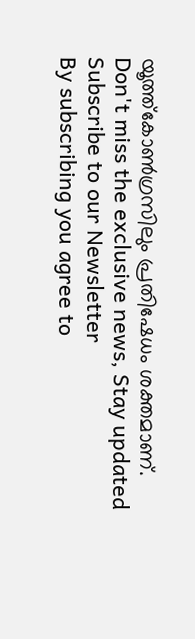യൂത്ത്കോൺഗ്രസിലും പ്രതിഷേധം ശക്തമാണ്.
Don't miss the exclusive news, Stay updated
Subscribe to our Newsletter
By subscribing you agree to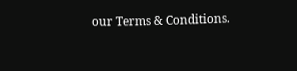our Terms & Conditions.